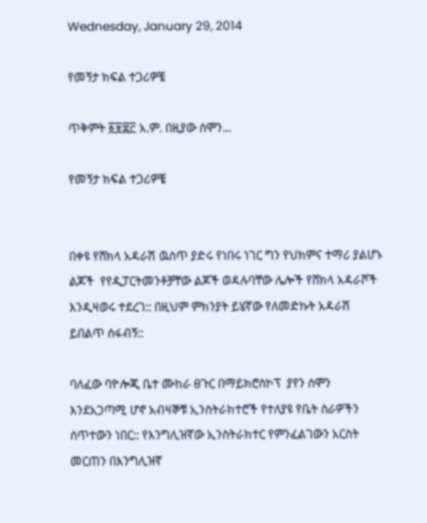Wednesday, January 29, 2014

የመኝታ ክፍል ተጋሪዎቼ

ጥቅምት ፩፱፰፫ አ.ም. በዚያው ሰሞን...

የመኝታ ክፍል ተጋሪዎቼ


በቀዩ የሸክላ አዳራሽ ዉስጥ ያድሩ የነበሩ ነገር ግን የህክምና ተማሪ ያልሆኑ ልጆች  የየዲፓርትመንቶቻቸው ልጆች ወዳሉባቸው ሌሎች የሸክላ አዳራሾች እንዲዛወሩ ተደረገ:: በዚህም ምክንያት ይሄኛው የለመድኩት አዳራሽ ይበልጥ ሰፋብኝ::

ባለፈው ባዮሎጂ ቤተ ሙከራ ፀጉር በማይክሮስኮፕ  ያየን ሰሞን እንደአጋጣሚ ሆኖ አብዛኞቹ ኢንስትራክተሮች የተለያዩ የቤት ስራዎችን ሰጥተውን ነበር:: የእንግሊዝኛው ኢንስትራክተር የምንፈልገውን አርስት መርጠን በእንግሊዝኛ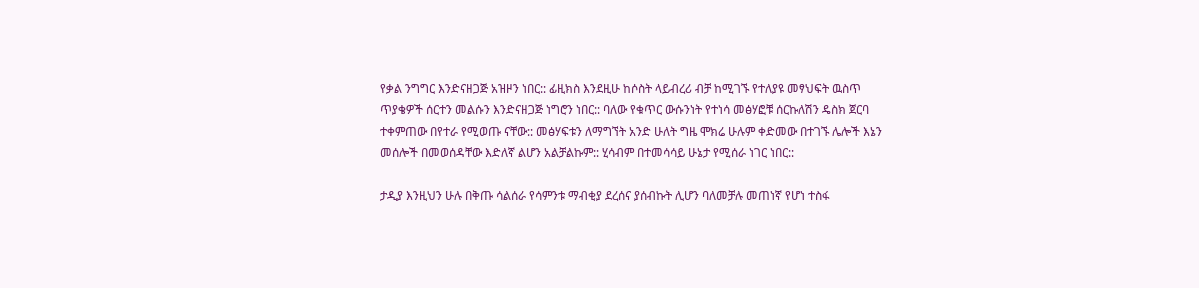የቃል ንግግር እንድናዘጋጅ አዝዞን ነበር:: ፊዚክስ እንደዚሁ ከሶስት ላይብረሪ ብቻ ከሚገኙ የተለያዩ መፃህፍት ዉስጥ ጥያቄዎች ሰርተን መልሱን እንድናዘጋጅ ነግሮን ነበር:: ባለው የቁጥር ውሱንነት የተነሳ መፅሃፎቹ ሰርኩለሽን ዴስክ ጀርባ ተቀምጠው በየተራ የሚወጡ ናቸው:: መፅሃፍቱን ለማግኘት አንድ ሁለት ግዜ ሞክሬ ሁሉም ቀድመው በተገኙ ሌሎች እኔን መሰሎች በመወሰዳቸው እድለኛ ልሆን አልቻልኩም:: ሂሳብም በተመሳሳይ ሁኔታ የሚሰራ ነገር ነበር::

ታዲያ እንዚህን ሁሉ በቅጡ ሳልሰራ የሳምንቱ ማብቂያ ደረሰና ያሰብኩት ሊሆን ባለመቻሉ መጠነኛ የሆነ ተስፋ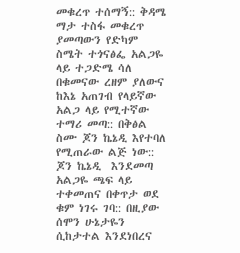መቁረጥ ተሰማኝ:: ቅዳሜ ማታ ተስፋ መቁረጥ ያመጣውን የድካም ስሜት ተጎናፅፌ አልጋዬ ላይ ተጋድሜ ሳለ በቁመናው ረዘም ያለውና ከእኔ አጠገብ የላይኛው አልጋ ላይ የሚተኛው ተማሪ መጣ:: በቅፅል ስሙ ጆን ኬኔዲ እየተባለ የሚጠራው ልጅ ነው:: ጆን ኬኔዲ  እንደመጣ አልጋዬ ጫፍ ላይ ተቀመጠና በቀጥታ ወደ ቁም ነገሩ ገባ:: በዚያው ሰሞን ሁኔታዬን ሲከታተል እንደነበረና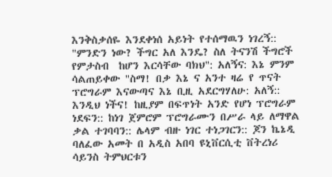እንቅስቃሰዬ እንደቀነሰ አይነት የተሰማዉን ነገረኝ::  "ምንድን ነው? ችግር አለ እንዴ? ስለ ትናንሽ ችግሮች የምታስብ  ከሆን እርሳቸው ባክህ": አለኝና: እኔ ምንም ሳልጠይቀው "ስማ! በቃ እኔ ና አንተ ዛሬ የ ጥናት ፕሮግራም እናውጣና እኔ ቢዚ አደርግሃለሁ: አለኝ:: እንዲህ ነችና! ከዚያም በፍጥነት አንድ የሆነ ፕሮግራም ነደፍን:: ከነገ ጀምሮም ፕሮግራሙን በሥራ ላይ ለማዋል ቃል ተገባባን:: ሌላም ብዙ ነገር ተነጋገርን:: ጆን ኬኔዲ ባለፈው አመት በ አዲስ አበባ ዩኒቨርሲቲ ቨትረነሪ ሳይንስ ትምህርቱን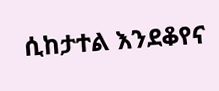ሲከታተል እንደቆየና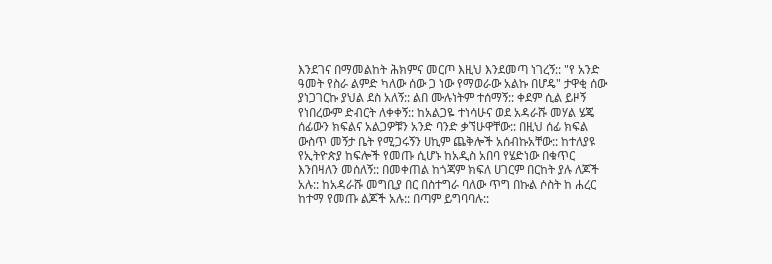እንደገና በማመልከት ሕክምና መርጦ እዚህ እንደመጣ ነገረኝ:: "የ አንድ ዓመት የስራ ልምድ ካለው ሰው ጋ ነው የማወራው አልኩ በሆዴ" ታዋቂ ሰው ያነጋገርኩ ያህል ደስ አለኝ:: ልበ ሙሉነትም ተሰማኝ:: ቀደም ሲል ይዞኝ የነበረውም ድብርት ለቀቀኝ:: ከአልጋዬ ተነሳሁና ወደ አዳራሹ መሃል ሄጄ ሰፊውን ክፍልና አልጋዎቹን አንድ ባንድ ቃኘሁዋቸው:: በዚህ ሰፊ ክፍል ውስጥ መኝታ ቤት የሚጋሩኝን ሀኪም ጨቅሎች አሰብኩአቸው:: ከተለያዩ የኢትዮጵያ ከፍሎች የመጡ ሲሆኑ ከአዲስ አበባ የሄድነው በቁጥር እንበዛለን መሰለኝ:: በመቀጠል ከጎጃም ክፍለ ሀገርም በርከት ያሉ ለጆች አሉ:: ከአዳራሹ መግቢያ በር በስተግራ ባለው ጥግ በኩል ሶስት ከ ሐረር ከተማ የመጡ ልጆች አሉ:: በጣም ይግባባሉ::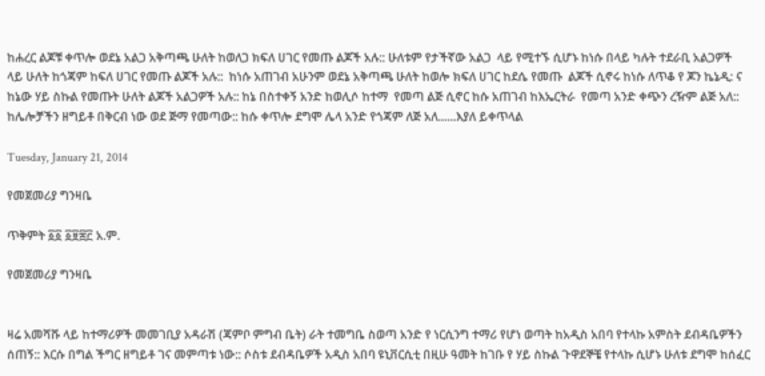ከሐረር ልጆቹ ቀጥሎ ወደኔ አልጋ አቅጣጫ ሁለት ከወለጋ ክፍለ ሀገር የመጡ ልጆች አሉ:: ሁለቱም የታችኛው አልጋ  ላይ የሚተኙ ሲሆኑ ከነሱ በላይ ካሉት ተደራቢ አልጋዎች ላይ ሁለት ከጎጃም ከፍለ ሀገር የመጡ ልጆች አሉ::  ከነሱ አጠገብ አሁንም ወደኔ አቅጣጫ ሁለት ከወሎ ክፍለ ሀገር ከደሴ የመጡ  ልጆች ሲኖሩ ከነሱ ለጥቆ የ ጆን ኬኔዲ: ና ከኔው ሃይ ስኩል የመጡት ሁለት ልጆች አልጋዎች አሉ:: ከኔ በስተቀኝ አንድ ከወሊሶ ከተማ  የመጣ ልጅ ሲኖር ከሱ አጠገብ ከእኤርትራ  የመጣ አንድ ቀጭን ረዥም ልጅ አለ:: ከሌሎቻችን ዘግይቶ በቅርብ ነው ወደ ጅማ የመጣው:: ከሱ ቀጥሎ ደግሞ ሌላ አንድ የጎጃም ለጅ አለ......እያለ ይቀጥላል

Tuesday, January 21, 2014

የመጀመሪያ ግንዛቤ

ጥቅምት ፩፩ ፩፱፰፫ አ.ም.

የመጀመሪያ ግንዛቤ


ዛሬ አመሻሹ ላይ ከተማሪዎች መመገቢያ አዳራሽ (ጃምቦ ምግብ ቤት) ራት ተመግቤ ስወጣ አንድ የ ነርሲንግ ተማሪ የሆነ ወጣት ከአዲስ አበባ የተላኩ አምስት ደብዳቤዎችን ሰጠኝ:: እርሱ በግል ችግር ዘግይቶ ገና መምጣቱ ነው:: ሶስቱ ደብዳቤዎች አዲስ አበባ ዩኒቨርሲቲ በዚሁ ዓመት ከገቡ የ ሃይ ስኩል ጉዋደኞቼ የተላኩ ሲሆኑ ሁለቱ ደግሞ ከሰፈር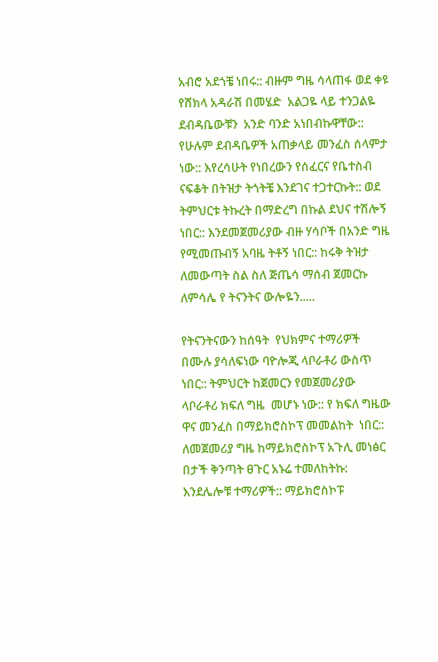አብሮ አደጎቼ ነበሩ:: ብዙም ግዜ ሳላጠፋ ወደ ቀዩ የሸክላ አዳራሽ በመሄድ  አልጋዬ ላይ ተንጋልዬ ደብዳቤውቹን  አንድ ባንድ አነበብኩዋቸው:: የሁሉም ደብዳቤዎች አጠቃላይ መንፈስ ሰላምታ ነው:: እየረሳሁት የነበረውን የሰፈርና የቤተስብ ናፍቆት በትዝታ ትጎትቼ እንደገና ተጋተርኩት:: ወደ ትምህርቱ ትኩረት በማድረግ በኩል ደህና ተሽሎኝ ነበር:: እንደመጀመሪያው ብዙ ሃሳቦች በአንድ ግዜ የሚመጡብኝ አባዜ ትቶኝ ነበር:: ከሩቅ ትዝታ ለመውጣት ስል ስለ ጅጤሳ ማሰብ ጀመርኩ ለምሳሌ የ ትናንትና ውሎዬን.....

የትናንትናውን ከሰዓት  የህክምና ተማሪዎች በሙሉ ያሳለፍነው ባዮሎጂ ላቦራቶሪ ውስጥ ነበር:: ትምህርት ከጀመርን የመጀመሪያው ላቦራቶሪ ክፍለ ግዜ  መሆኑ ነው:: የ ክፍለ ግዜው ዋና መንፈስ በማይክሮስኮፕ መመልከት  ነበር:: ለመጀመሪያ ግዜ ከማይክሮስኮፕ አጉሊ መነፅር በታች ቅንጣት ፀጉር አኑሬ ተመለከትኩ: እንደሌሎቹ ተማሪዎች:: ማይክሮስኮፑ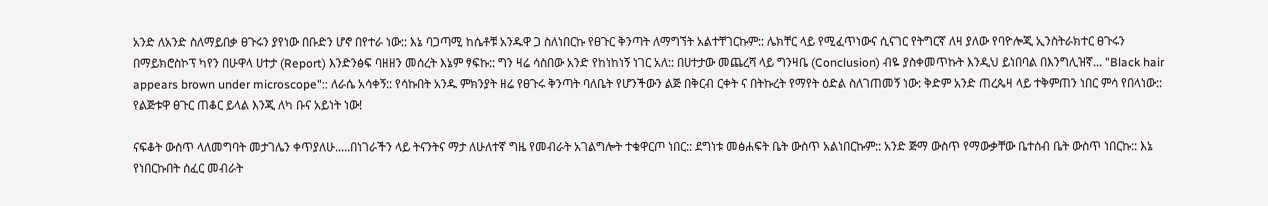አንድ ለአንድ ስለማይበቃ ፀጉሩን ያየነው በቡድን ሆኖ በየተራ ነው:: እኔ ባጋጣሚ ከሴቶቹ አንዱዋ ጋ ስለነበርኩ የፀጉር ቅንጣት ለማግኘት አልተቸገርኩም:: ሌክቸር ላይ የሚፈጥነውና ሲናገር የትግርኛ ለዛ ያለው የባዮሎጂ ኢንስትራክተር ፀጉሩን በማይክሮስኮፕ ካየን በሁዋላ ሀተታ (Report) እንድንፅፍ ባዘዘን መሰረት እኔም ፃፍኩ:: ግን ዛሬ ሳስበው አንድ የከነከነኝ ነገር አለ:: በሀተታው መጨረሻ ላይ ግንዛቤ (Conclusion) ብዬ ያስቀመጥኩት እንዲህ ይነበባል በእንግሊዝኛ... "Black hair appears brown under microscope":: ለራሴ አሳቀኝ:: የሳኩበት አንዱ ምክንያት ዘሬ የፀጉሩ ቅንጣት ባለቤት የሆንችውን ልጅ በቅርብ ርቀት ና በትኩረት የማየት ዕድል ስለገጠመኝ ነው: ቅድም አንድ ጠረጴዛ ላይ ተቅምጠን ነበር ምሳ የበላነው:: የልጅቱዋ ፀጉር ጠቆር ይላል እንጂ ለካ ቡና አይነት ነው!

ናፍቆት ውስጥ ላለመግባት መታገሌን ቀጥያለሁ.....በነገራችን ላይ ትናንትና ማታ ለሁለተኛ ግዜ የመብራት አገልግሎት ተቁዋርጦ ነበር:: ደግነቱ መፅሐፍት ቤት ውስጥ አልነበርኩም:: አንድ ጅማ ውስጥ የማውቃቸው ቤተሰብ ቤት ውስጥ ነበርኩ:: እኔ የነበርኩበት ሰፈር መብራት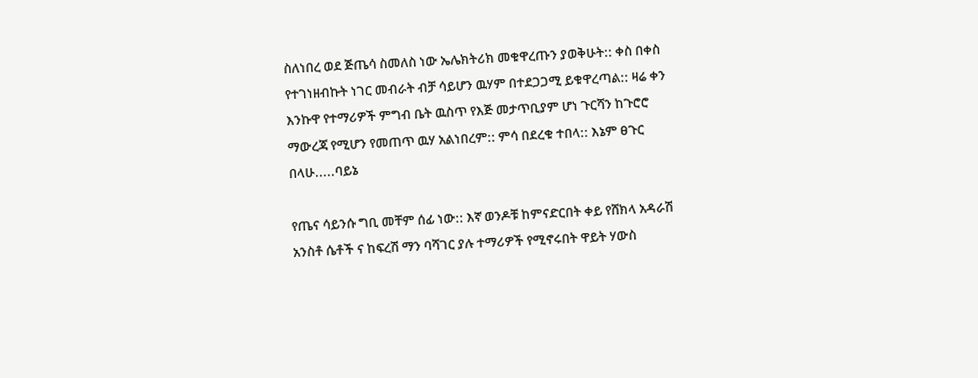ስለነበረ ወደ ጅጤሳ ስመለስ ነው ኤሌክትሪክ መቁዋረጡን ያወቅሁት:: ቀስ በቀስ የተገነዘብኩት ነገር መብራት ብቻ ሳይሆን ዉሃም በተደጋጋሚ ይቁዋረጣል:: ዛሬ ቀን እንኩዋ የተማሪዎች ምግብ ቤት ዉስጥ የእጅ መታጥቢያም ሆነ ጉርሻን ከጉሮሮ ማውረጃ የሚሆን የመጠጥ ዉሃ አልነበረም:: ምሳ በደረቁ ተበላ:: እኔም ፀጉር በላሁ.....ባይኔ

የጤና ሳይንሱ ግቢ መቸም ሰፊ ነው:: እኛ ወንዶቹ ከምናድርበት ቀይ የሸክላ አዳራሽ አንስቶ ሴቶች ና ከፍረሽ ማን ባሻገር ያሉ ተማሪዎች የሚኖሩበት ዋይት ሃውስ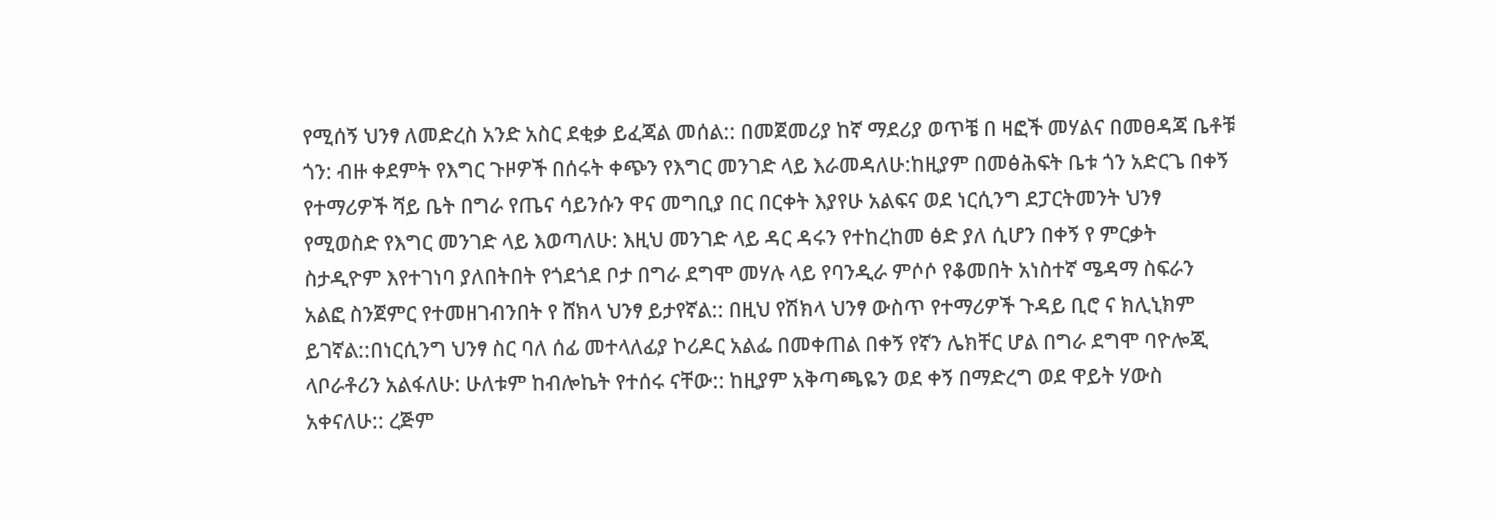የሚሰኝ ህንፃ ለመድረስ አንድ አስር ደቂቃ ይፈጃል መሰል:: በመጀመሪያ ከኛ ማደሪያ ወጥቼ በ ዛፎች መሃልና በመፀዳጃ ቤቶቹ ጎን: ብዙ ቀደምት የእግር ጉዞዎች በሰሩት ቀጭን የእግር መንገድ ላይ እራመዳለሁ:ከዚያም በመፅሕፍት ቤቱ ጎን አድርጌ በቀኝ የተማሪዎች ሻይ ቤት በግራ የጤና ሳይንሱን ዋና መግቢያ በር በርቀት እያየሁ አልፍና ወደ ነርሲንግ ደፓርትመንት ህንፃ የሚወስድ የእግር መንገድ ላይ እወጣለሁ: እዚህ መንገድ ላይ ዳር ዳሩን የተከረከመ ፅድ ያለ ሲሆን በቀኝ የ ምርቃት ስታዲዮም እየተገነባ ያለበትበት የጎደጎደ ቦታ በግራ ደግሞ መሃሉ ላይ የባንዲራ ምሶሶ የቆመበት አነስተኛ ሜዳማ ስፍራን አልፎ ስንጀምር የተመዘገብንበት የ ሸክላ ህንፃ ይታየኛል:: በዚህ የሽክላ ህንፃ ውስጥ የተማሪዎች ጉዳይ ቢሮ ና ክሊኒክም ይገኛል::በነርሲንግ ህንፃ ስር ባለ ሰፊ መተላለፊያ ኮሪዶር አልፌ በመቀጠል በቀኝ የኛን ሌክቸር ሆል በግራ ደግሞ ባዮሎጂ ላቦራቶሪን አልፋለሁ: ሁለቱም ከብሎኬት የተሰሩ ናቸው:: ከዚያም አቅጣጫዬን ወደ ቀኝ በማድረግ ወደ ዋይት ሃውስ አቀናለሁ:: ረጅም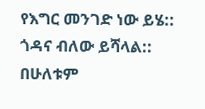የእግር መንገድ ነው ይሄ:: ጎዳና ብለው ይሻላል:: በሁለቱም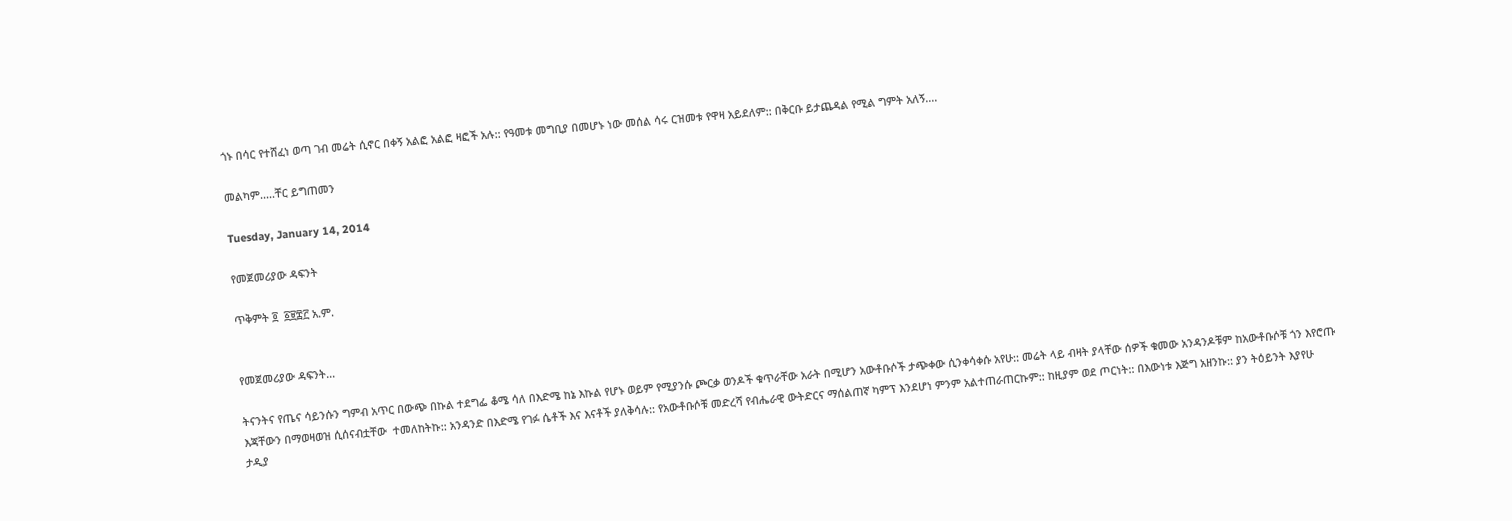ጎኑ በሳር የተሸፈነ ወጣ ገብ መሬት ሲኖር በቀኝ አልፎ አልፎ ዛፎች አሉ:: የዓመቱ መግቢያ በመሆኑ ነው መሰል ሳሩ ርዝመቱ የዋዛ አይደለም:: በቅርቡ ይታጨዳል የሚል ግምት አለኝ....

መልካም.....ቸር ይግጠመን

Tuesday, January 14, 2014

የመጀመሪያው ዳፍንት

ጥቅምት ፬  ፩፱፰፫ አ.ም.


የመጀመሪያው ዳፍንት...

ትናንትና የጤና ሳይንሱን ግምብ አጥር በውጭ በኩል ተደግፌ ቆሜ ሳለ በእድሜ ከኔ እኩል የሆኑ ወይም የሚያንሱ ጮርቃ ወንዶች ቁጥራቸው አራት በሚሆን አውቶቡሶች ታጭቀው ሲንቀሳቀሱ አየሁ:: መሬት ላይ ብዛት ያላቸው ሰዎች ቁመው አንዳንዶቹም ከአውቶቡሶቹ ጎን እየሮጡ እጃቸውን በማወዛወዝ ሲሰናብቷቸው  ተመለከትኩ:: አንዳንድ በእድሜ የገፉ ሴቶች እና እናቶች ያለቅሳሉ:: የአውቶቡሶቹ መድረሻ የብሔራዊ ውትድርና ማሰልጠኛ ካምፕ እንደሆነ ምንም አልተጠራጠርኩም:: ከዚያም ወደ ጦርነት:: በእውነቱ እጅግ አዘንኩ:: ያን ትዕይንት እያየሁ ታዲያ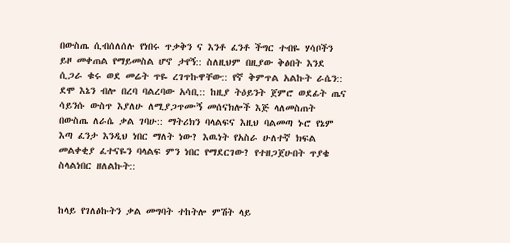በውስጤ ሲብሰለሰሉ የነበሩ ጥቃቅን ና እንቶ ፈንቶ ችግር ተብዬ ሃሳቦችን ይዞ መቀጠል የማይመስል ሆኖ ታየኝ:: ስለዚህም በዚያው ቅፅበት እንደ ሲጋራ ቁሩ ወደ መሬት ጥዬ ረገጥኩዋቸው:: የኛ ቅምጥል አልኩት ራሴን:: ደሞ እኔን ብሎ በረባ ባልረባው አሳቢ:: ከዚያ ትዕይንት ጀምሮ ወደፊት ጤና ሳይንሱ ውስጥ እያለሁ ለሚያጋጥሙኝ መሰናክሎች እጅ ላለመስጠት በውስጤ ለራሴ ቃል ገባሁ:: ማትሪክን ባላልፍና እዚህ ባልመጣ ኑሮ የኔም እጣ ፈንታ እንዲህ ነበር ማለት ነው? እዉነት የአስራ ሁለተኛ ክፍል መልቀቂያ ፈተናዬን ባላልፍ ምን ነበር የማደርገው? የተዘጋጀሁበት ጥያቄ ስላልነበር ዘለልኩት::


ከላይ የገለፅኩትን ቃል መግባት ተከትሎ ምሽት ላይ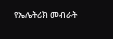የኤሌትሪክ መብራት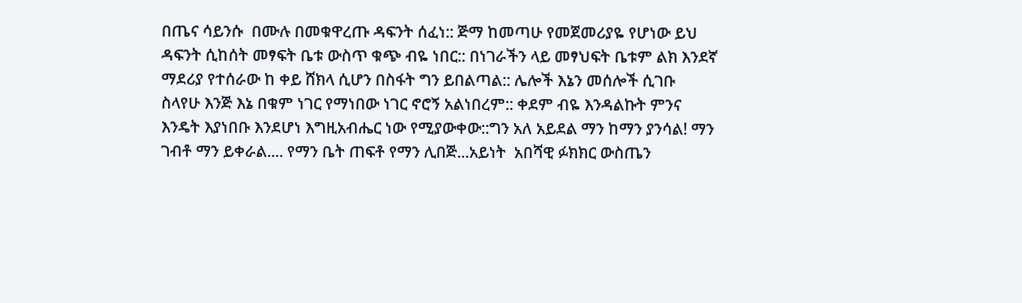በጤና ሳይንሱ  በሙሉ በመቁዋረጡ ዳፍንት ሰፈነ:: ጅማ ከመጣሁ የመጀመሪያዬ የሆነው ይህ ዳፍንት ሲከሰት መፃፍት ቤቱ ውስጥ ቁጭ ብዬ ነበር:: በነገራችን ላይ መፃህፍት ቤቱም ልክ እንደኛ ማደሪያ የተሰራው ከ ቀይ ሸክላ ሲሆን በስፋት ግን ይበልጣል:: ሌሎች እኔን መሰሎች ሲገቡ ስላየሁ እንጅ እኔ በቁም ነገር የማነበው ነገር ኖሮኝ አልነበረም:: ቀደም ብዬ እንዳልኩት ምንና እንዴት እያነበቡ እንደሆነ እግዚአብሔር ነው የሚያውቀው::ግን አለ አይደል ማን ከማን ያንሳል! ማን ገብቶ ማን ይቀራል.... የማን ቤት ጠፍቶ የማን ሊበጅ...አይነት  አበሻዊ ፉክክር ውስጤን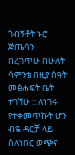ጎብኝቶት ኑሮ ጅጤሳን በረገጥሁ በሁለት ሳምንቴ በዚያ ሰዓት  መፅሐፍት ቤት ተገኘሁ :: ለነገሩ የተቀመጥኩት ሆን ብዬ ዳርቻ ላይ ስለነበር ወጭና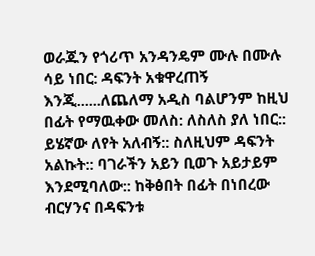ወራጁን የጎሪጥ አንዳንዴም ሙሉ በሙሉ ሳይ ነበር: ዳፍንት አቁዋረጠኝ እንጂ......ለጨለማ አዲስ ባልሆንም ከዚህ በፊት የማዉቀው መለስ: ለስለስ ያለ ነበር:: ይሄኛው ለየት አለብኝ:: ስለዚህም ዳፍንት አልኩት:: ባገራችን አይን ቢወጉ አይታይም እንደሚባለው:: ከቅፅበት በፊት በነበረው ብርሃንና በዳፍንቱ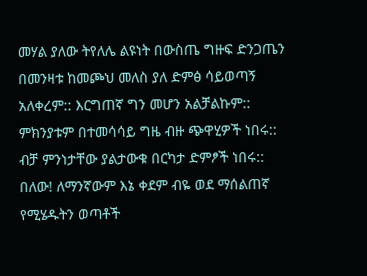መሃል ያለው ትየለሌ ልዩነት በውስጤ ግዙፍ ድንጋጤን በመንዛቱ ከመጮህ መለስ ያለ ድምፅ ሳይወጣኝ አለቀረም:: እርግጠኛ ግን መሆን አልቻልኩም:: ምክንያቱም በተመሳሳይ ግዜ ብዙ ጭዋሂዎች ነበሩ:: ብቻ ምንነታቸው ያልታውቁ በርካታ ድምፆች ነበሩ:: በለው! ለማንኛውም እኔ ቀደም ብዬ ወደ ማሰልጠኛ የሚሄዱትን ወጣቶች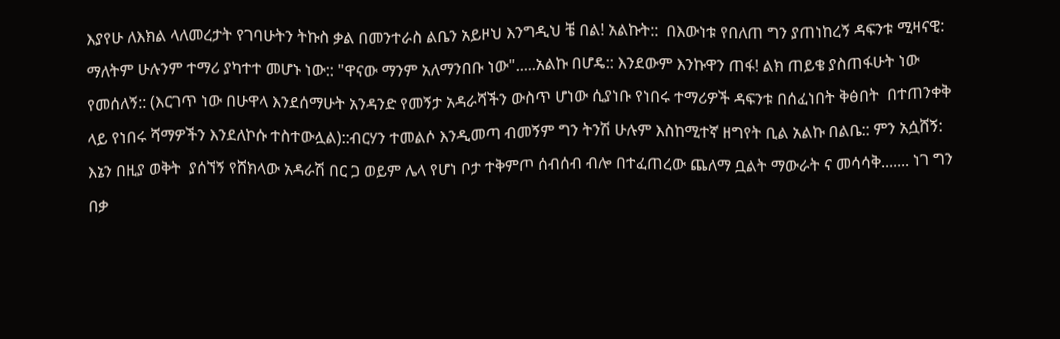እያየሁ ለእክል ላለመረታት የገባሁትን ትኩስ ቃል በመንተራስ ልቤን አይዞህ እንግዲህ ቼ በል! አልኩት::  በእውነቱ የበለጠ ግን ያጠነከረኝ ዳፍንቱ ሚዛናዊ: ማለትም ሁሉንም ተማሪ ያካተተ መሆኑ ነው:: "ዋናው ማንም አለማንበቡ ነው".....አልኩ በሆዴ:: እንደውም እንኩዋን ጠፋ! ልክ ጠይቄ ያስጠፋሁት ነው የመሰለኝ:: (እርገጥ ነው በሁዋላ እንደሰማሁት አንዳንድ የመኝታ አዳራሻችን ውስጥ ሆነው ሲያነቡ የነበሩ ተማሪዎች ዳፍንቱ በሰፈነበት ቅፅበት  በተጠንቀቅ ላይ የነበሩ ሻማዎችን እንደለኮሱ ተስተውሏል)::ብርሃን ተመልሶ እንዲመጣ ብመኝም ግን ትንሽ ሁሉም እስከሚተኛ ዘግየት ቢል አልኩ በልቤ:: ምን አሷሸኝ: እኔን በዚያ ወቅት  ያሰኘኝ የሸክላው አዳራሽ በር ጋ ወይም ሌላ የሆነ ቦታ ተቅምጦ ሰብሰብ ብሎ በተፈጠረው ጨለማ ቧልት ማውራት ና መሳሳቅ....... ነገ ግን በቃ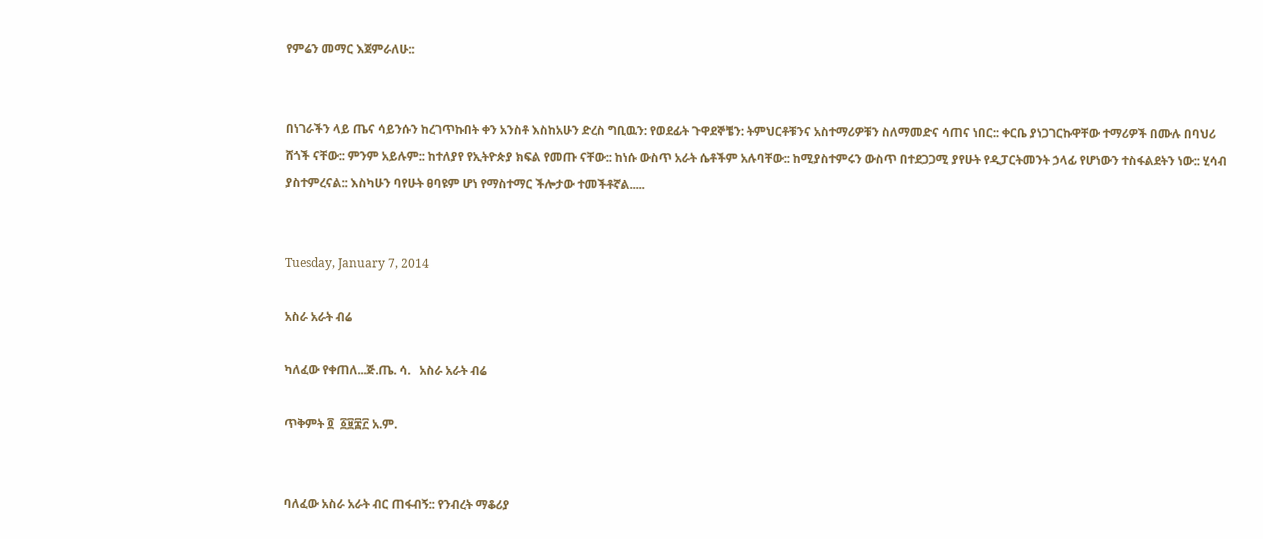የምሬን መማር እጀምራለሁ::


በነገራችን ላይ ጤና ሳይንሱን ከረገጥኩበት ቀን አንስቶ እስከአሁን ድረስ ግቢዉን: የወደፊት ጉዋደኞቼን: ትምህርቶቹንና አስተማሪዎቹን ስለማመድና ሳጠና ነበር:: ቀርቤ ያነጋገርኩዋቸው ተማሪዎች በሙሉ በባህሪ ሸጎች ናቸው:: ምንም አይሉም:: ከተለያየ የኢትዮጵያ ክፍል የመጡ ናቸው:: ከነሱ ውስጥ አራት ሴቶችም አሉባቸው:: ከሚያስተምሩን ውስጥ በተደጋጋሚ ያየሁት የዲፓርትመንት ኃላፊ የሆነውን ተስፋልደትን ነው:: ሂሳብ ያስተምረናል:: እስካሁን ባየሁት ፀባዩም ሆነ የማስተማር ችሎታው ተመችቶኛል.....


Tuesday, January 7, 2014

አስራ አራት ብሬ

ካለፈው የቀጠለ...ጅ.ጤ. ሳ.   አስራ አራት ብሬ

ጥቅምት ፬  ፩፱፰፫ አ.ም.


ባለፈው አስራ አራት ብር ጠፋብኝ:: የንብረት ማቆሪያ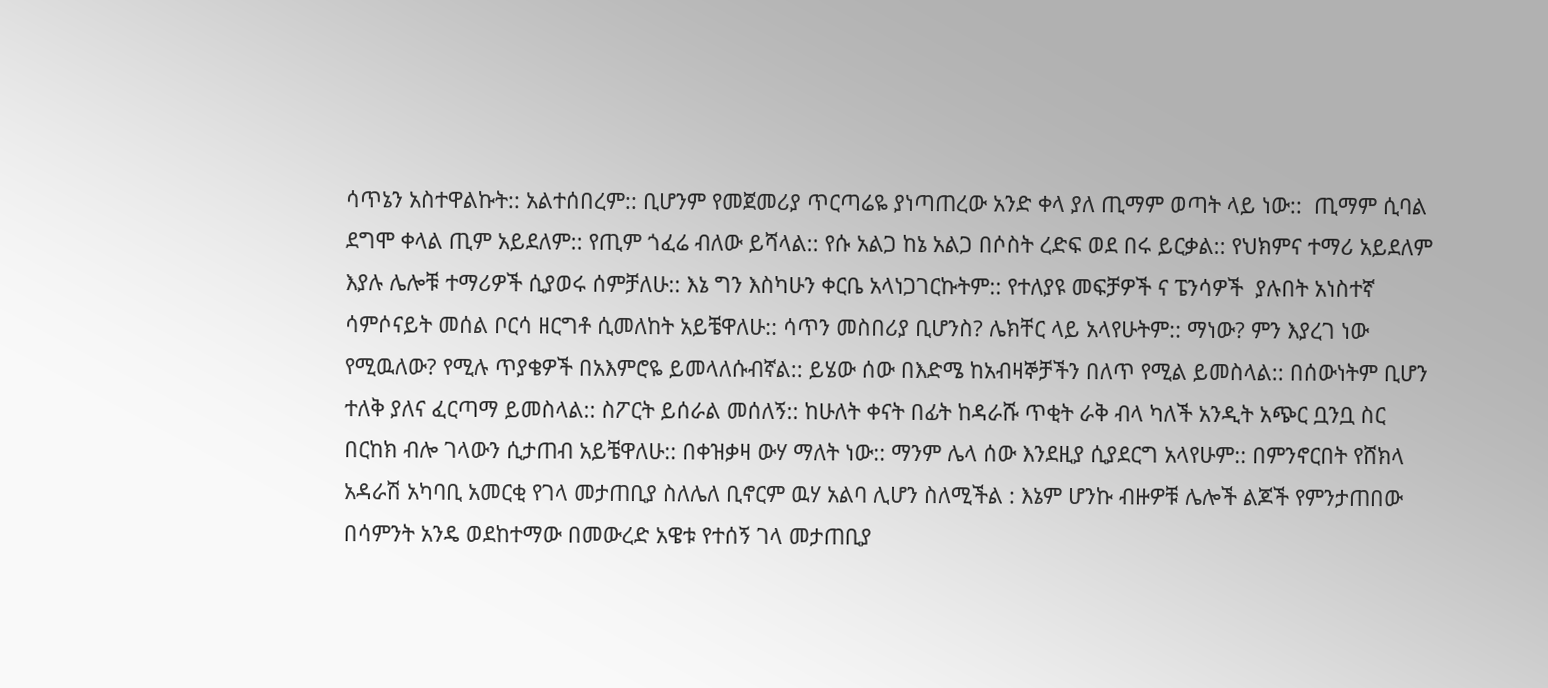ሳጥኔን አስተዋልኩት:: አልተሰበረም:: ቢሆንም የመጀመሪያ ጥርጣሬዬ ያነጣጠረው አንድ ቀላ ያለ ጢማም ወጣት ላይ ነው::  ጢማም ሲባል ደግሞ ቀላል ጢም አይደለም:: የጢም ጎፈሬ ብለው ይሻላል:: የሱ አልጋ ከኔ አልጋ በሶስት ረድፍ ወደ በሩ ይርቃል:: የህክምና ተማሪ አይደለም እያሉ ሌሎቹ ተማሪዎች ሲያወሩ ሰምቻለሁ:: እኔ ግን እስካሁን ቀርቤ አላነጋገርኩትም:: የተለያዩ መፍቻዎች ና ፔንሳዎች  ያሉበት አነስተኛ ሳምሶናይት መሰል ቦርሳ ዘርግቶ ሲመለከት አይቼዋለሁ:: ሳጥን መስበሪያ ቢሆንስ? ሌክቸር ላይ አላየሁትም:: ማነው? ምን እያረገ ነው የሚዉለው? የሚሉ ጥያቄዎች በአእምሮዬ ይመላለሱብኛል:: ይሄው ሰው በእድሜ ከአብዛኞቻችን በለጥ የሚል ይመስላል:: በሰውነትም ቢሆን ተለቅ ያለና ፈርጣማ ይመስላል:: ስፖርት ይሰራል መሰለኝ:: ከሁለት ቀናት በፊት ከዳራሹ ጥቂት ራቅ ብላ ካለች አንዲት አጭር ቧንቧ ስር በርከክ ብሎ ገላውን ሲታጠብ አይቼዋለሁ:: በቀዝቃዛ ውሃ ማለት ነው:: ማንም ሌላ ሰው እንደዚያ ሲያደርግ አላየሁም:: በምንኖርበት የሸክላ አዳራሽ አካባቢ አመርቂ የገላ መታጠቢያ ስለሌለ ቢኖርም ዉሃ አልባ ሊሆን ስለሚችል : እኔም ሆንኩ ብዙዎቹ ሌሎች ልጆች የምንታጠበው በሳምንት አንዴ ወደከተማው በመውረድ አዌቱ የተሰኝ ገላ መታጠቢያ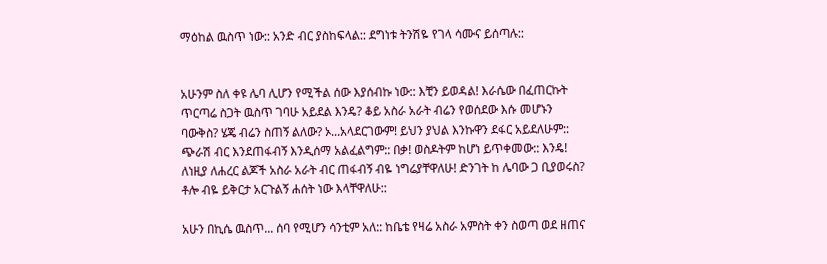ማዕከል ዉስጥ ነው:: አንድ ብር ያስከፍላል:: ደግነቱ ትንሽዬ የገላ ሳሙና ይሰጣሉ::


አሁንም ስለ ቀዩ ሌባ ሊሆን የሚችል ሰው እያሰብኩ ነው:: እቺን ይወዳል! እራሴው በፈጠርኩት ጥርጣሬ ስጋት ዉስጥ ገባሁ አይደል እንዴ? ቆይ አስራ አራት ብሬን የወሰደው እሱ መሆኑን ባውቅስ? ሄጄ ብሬን ስጠኝ ልለው? ኦ...አላደርገውም! ይህን ያህል እንኩዋን ደፋር አይደለሁም:: ጭራሽ ብር እንደጠፋብኝ እንዲሰማ አልፈልግም:: በቃ! ወስዶትም ከሆነ ይጥቀመው:: እንዴ! ለነዚያ ለሐረር ልጆች አስራ አራት ብር ጠፋብኝ ብዬ ነግሬያቸዋለሁ! ድንገት ከ ሌባው ጋ ቢያወሩስ? ቶሎ ብዬ ይቅርታ አርጉልኝ ሐሰት ነው እላቸዋለሁ::

አሁን በኪሴ ዉስጥ... ሰባ የሚሆን ሳንቲም አለ:: ከቤቴ የዛሬ አስራ አምስት ቀን ስወጣ ወደ ዘጠና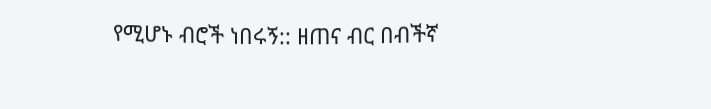የሚሆኑ ብሮች ነበሩኝ:: ዘጠና ብር በብችኛ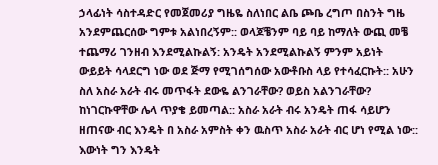ኃላፊነት ሳስተዳድር የመጀመሪያ ግዜዬ ስለነበር ልቤ ጮቤ ረግጦ በስንት ግዜ አንደምጨርሰው ግምቱ አልነበረኝም:: ወላጆቼንም ባይ ባይ ከማለት ውጪ መቼ ተጨማሪ ገንዘብ እንደሚልኩልኝ: አንዴት አንደሚልኩልኝ ምንም አይነት ውይይት ሳላደርግ ነው ወደ ጅማ የሚገሰግሰው አውቶቡስ ላይ የተሳፈርኩት:: አሁን ስለ አስራ አራት ብሩ መጥፋት ደውዬ ልንገራቸው? ወይስ አልንገራቸው? ከነገርኩዋቸው ሌላ ጥያቄ ይመጣል:: አስራ አራት ብሩ አንዴት ጠፋ ሳይሆን ዘጠናው ብር እንዴት በ አስራ አምስት ቀን ዉስጥ አስራ አራት ብር ሆነ የሚል ነው:: እውነት ግን እንዴት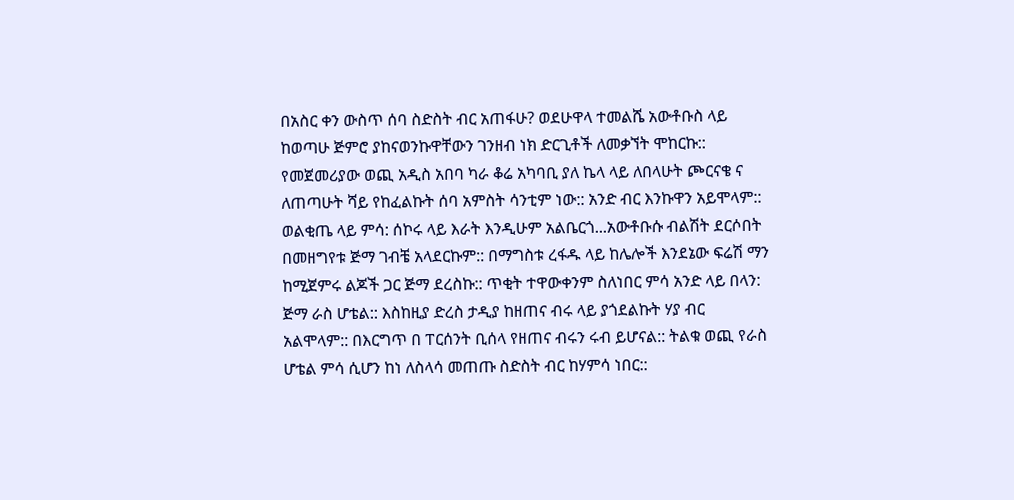በአስር ቀን ውስጥ ሰባ ስድስት ብር አጠፋሁ? ወደሁዋላ ተመልሼ አውቶቡስ ላይ ከወጣሁ ጅምሮ ያከናወንኩዋቸውን ገንዘብ ነክ ድርጊቶች ለመቃኘት ሞከርኩ:: የመጀመሪያው ወጪ አዲስ አበባ ካራ ቆሬ አካባቢ ያለ ኬላ ላይ ለበላሁት ጮርናቄ ና ለጠጣሁት ሻይ የከፈልኩት ሰባ አምስት ሳንቲም ነው:: አንድ ብር እንኩዋን አይሞላም:: ወልቂጤ ላይ ምሳ: ሰኮሩ ላይ እራት እንዲሁም አልቤርጎ...አውቶቡሱ ብልሽት ደርሶበት በመዘግየቱ ጅማ ገብቼ አላደርኩም:: በማግስቱ ረፋዱ ላይ ከሌሎች እንደኔው ፍሬሽ ማን ከሚጀምሩ ልጆች ጋር ጅማ ደረስኩ:: ጥቂት ተዋውቀንም ስለነበር ምሳ አንድ ላይ በላን: ጅማ ራስ ሆቴል:: እስከዚያ ድረስ ታዲያ ከዘጠና ብሩ ላይ ያጎደልኩት ሃያ ብር አልሞላም:: በእርግጥ በ ፐርሰንት ቢሰላ የዘጠና ብሩን ሩብ ይሆናል:: ትልቁ ወጪ የራስ ሆቴል ምሳ ሲሆን ከነ ለስላሳ መጠጡ ስድስት ብር ከሃምሳ ነበር::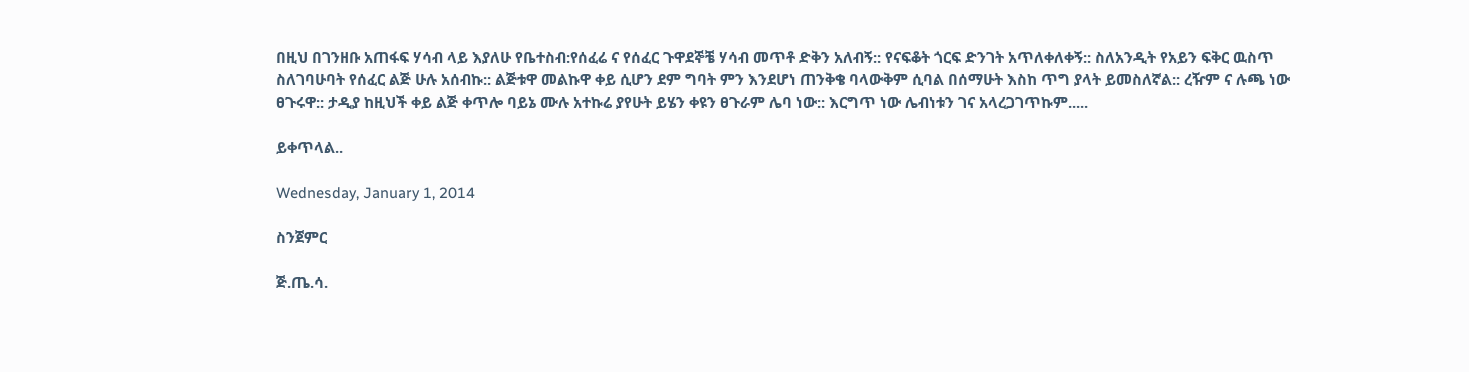በዚህ በገንዘቡ አጠፋፍ ሃሳብ ላይ እያለሁ የቤተስብ:የሰፈሬ ና የሰፈር ጉዋደኞቼ ሃሳብ መጥቶ ድቅን አለብኝ:: የናፍቆት ጎርፍ ድንገት አጥለቀለቀኝ:: ስለአንዲት የአይን ፍቅር ዉስጥ ስለገባሁባት የሰፈር ልጅ ሁሉ አሰብኩ:: ልጅቱዋ መልኩዋ ቀይ ሲሆን ደም ግባት ምን እንደሆነ ጠንቅቄ ባላውቅም ሲባል በሰማሁት እስከ ጥግ ያላት ይመስለኛል:: ረዥም ና ሉጫ ነው ፀጉሩዋ:: ታዲያ ከዚህች ቀይ ልጅ ቀጥሎ ባይኔ ሙሉ አተኩሬ ያየሁት ይሄን ቀዩን ፀጉራም ሌባ ነው:: እርግጥ ነው ሌብነቱን ገና አላረጋገጥኩም.....

ይቀጥላል..

Wednesday, January 1, 2014

ስንጀምር

ጅ.ጤ.ሳ.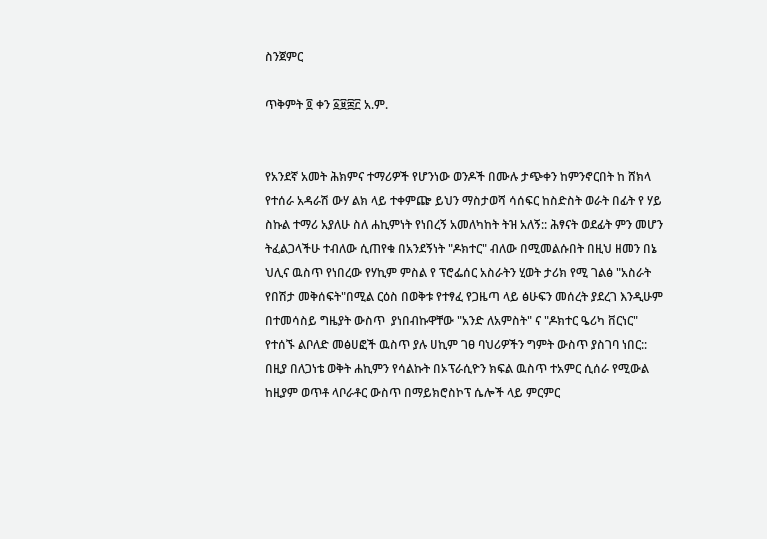ስንጀምር

ጥቅምት ፬ ቀን ፩፱፰፫ አ.ም.


የአንደኛ አመት ሕክምና ተማሪዎች የሆንነው ወንዶች በሙሉ ታጭቀን ከምንኖርበት ከ ሸክላ የተሰራ አዳራሽ ውሃ ልክ ላይ ተቀምጬ ይህን ማስታወሻ ሳሰፍር ከስድስት ወራት በፊት የ ሃይ ስኩል ተማሪ አያለሁ ስለ ሐኪምነት የነበረኝ አመለካከት ትዝ አለኝ:: ሕፃናት ወደፊት ምን መሆን ትፈልጋላችሁ ተብለው ሲጠየቁ በአንደኝነት "ዶክተር" ብለው በሚመልሱበት በዚህ ዘመን በኔ ህሊና ዉስጥ የነበረው የሃኪም ምስል የ ፕሮፌሰር አስራትን ሂወት ታሪክ የሚ ገልፅ "አስራት የበሽታ መቅሰፍት"በሚል ርዕስ በወቅቱ የተፃፈ የጋዜጣ ላይ ፅሁፍን መሰረት ያደረገ እንዲሁም በተመሳስይ ግዜያት ውስጥ  ያነበብኩዋቸው "አንድ ለአምስት" ና "ዶክተር ዔሪካ ቨርነር" የተሰኙ ልቦለድ መፅሀፎች ዉስጥ ያሉ ሀኪም ገፀ ባህሪዎችን ግምት ውስጥ ያስገባ ነበር:: በዚያ በለጋነቴ ወቅት ሐኪምን የሳልኩት በኦፕራሲዮን ክፍል ዉስጥ ተአምር ሲሰራ የሚውል ከዚያም ወጥቶ ላቦራቶር ውስጥ በማይክሮስኮፕ ሴሎች ላይ ምርምር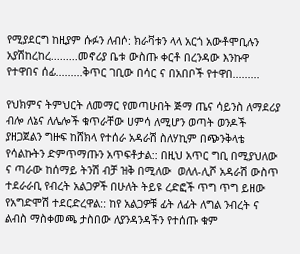የሚያደርግ ከዚያም ሱፉን ለብሶ: ክራቫቱን ላላ አርጎ አውቶሞቢሉን አያሽከረከረ.........መኖሪያ ቤቱ ውስጡ ቀርቶ በረንዳው እንኩዋ የተዋበና ሰፊ.........ቅጥር ገቢው በሳር ና በአበቦች የተዋበ.........

የህክምና ትምህርት ለመማር የመጣሁበት ጅማ ጤና ሳይንስ ለማደሪያ ብሎ ለኔና ለሌሎች ቁጥራቸው ሀምሳ ለሚሆን ወጣት ወንዶች ያዘጋጀልን ግዙፍ ከሸክላ የተሰራ አዳራሽ ስለሃኪም በጭንቅላቴ የሳልኩትን ድምጥማጡን አጥፍቶታል:: በዚህ አጥር ግቢ በሚያህለው ና ጣራው ከሰማይ ትንሽ ብቻ ዝቅ በሚለው  ወለለ-ሊሾ አዳራሽ ውስጥ ተደራራቢ የብረት አልጋዎች በሁለት ትይዩ ረድፎች ጥግ ጥግ ይዘው የአግድሞሽ ተደርድረዋል:: ከየ አልጋዎቹ ፊት ለፊት ለግል ንብረት ና ልብስ ማስቀመጫ ታስበው ለያንዳንዳችን የተሰጡ ቁም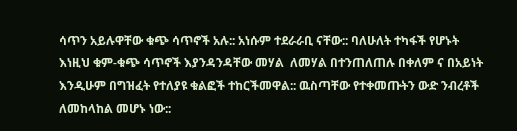ሳጥን አይሉዋቸው ቁጭ ሳጥኖች አሉ:: አነሱም ተደራራቢ ናቸው:: ባለሁለት ተካፋች የሆኑት እነዚህ ቁም-ቁጭ ሳጥኖች እያንዳንዳቸው መሃል  ለመሃል በተንጠለጠሉ በቀለም ና በአይነት እንዲሁም በግዝፈት የተለያዩ ቁልፎች ተከርችመዋል:: ዉስጣቸው የተቀመጡትን ውድ ንብረቶች ለመከላከል መሆኑ ነው::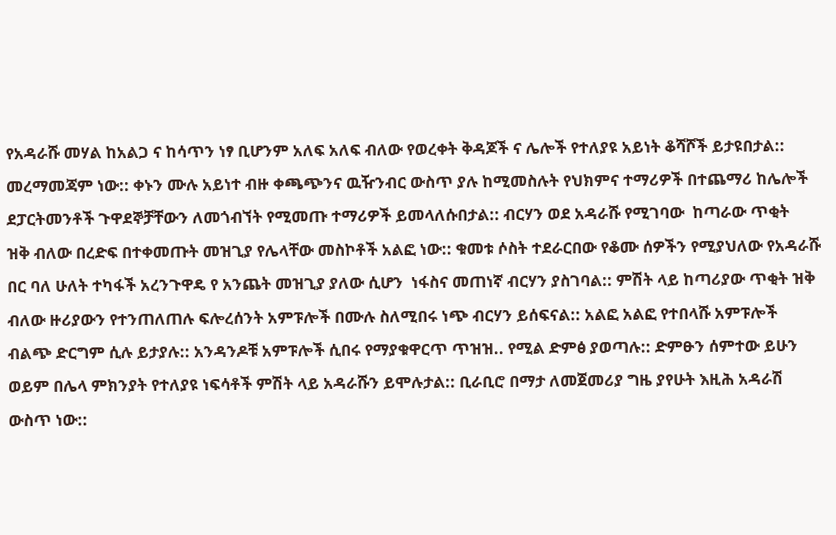የአዳራሹ መሃል ከአልጋ ና ከሳጥን ነፃ ቢሆንም አለፍ አለፍ ብለው የወረቀት ቅዳጆች ና ሌሎች የተለያዩ አይነት ቆሻሾች ይታዩበታል:: መረማመጃም ነው:: ቀኑን ሙሉ አይነተ ብዙ ቀጫጭንና ዉዥንብር ውስጥ ያሉ ከሚመስሉት የህክምና ተማሪዎች በተጨማሪ ከሌሎች ደፓርትመንቶች ጉዋደኞቻቸውን ለመጎብኘት የሚመጡ ተማሪዎች ይመላለሱበታል:: ብርሃን ወደ አዳራሹ የሚገባው  ከጣራው ጥቂት   ዝቅ ብለው በረድፍ በተቀመጡት መዝጊያ የሌላቸው መስኮቶች አልፎ ነው:: ቁመቱ ሶስት ተደራርበው የቆሙ ሰዎችን የሚያህለው የአዳራሹ በር ባለ ሁለት ተካፋች አረንጉዋዴ የ አንጨት መዝጊያ ያለው ሲሆን  ነፋስና መጠነኛ ብርሃን ያስገባል:: ምሽት ላይ ከጣሪያው ጥቂት ዝቅ ብለው ዙሪያውን የተንጠለጠሉ ፍሎረሰንት አምፑሎች በሙሉ ስለሚበሩ ነጭ ብርሃን ይሰፍናል:: አልፎ አልፎ የተበላሹ አምፑሎች ብልጭ ድርግም ሲሉ ይታያሉ:: አንዳንዶቹ አምፑሎች ሲበሩ የማያቁዋርጥ ጥዝዝ.. የሚል ድምፅ ያወጣሉ:: ድምፁን ሰምተው ይሁን ወይም በሌላ ምክንያት የተለያዩ ነፍሳቶች ምሽት ላይ አዳራሹን ይሞሉታል:: ቢራቢሮ በማታ ለመጀመሪያ ግዜ ያየሁት እዚሕ አዳራሽ ውስጥ ነው::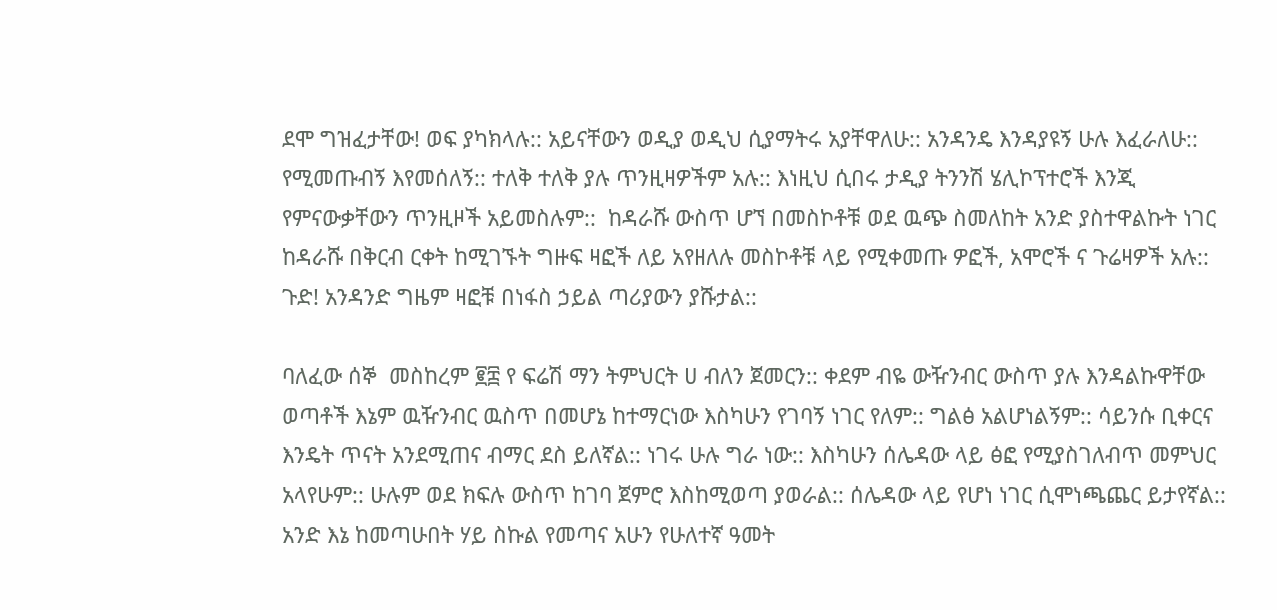ደሞ ግዝፈታቸው! ወፍ ያካክላሉ:: አይናቸውን ወዲያ ወዲህ ሲያማትሩ አያቸዋለሁ:: አንዳንዴ እንዳያዩኝ ሁሉ እፈራለሁ:: የሚመጡብኝ እየመሰለኝ:: ተለቅ ተለቅ ያሉ ጥንዚዛዎችም አሉ:: እነዚህ ሲበሩ ታዲያ ትንንሽ ሄሊኮፕተሮች እንጂ የምናውቃቸውን ጥንዚዞች አይመስሉም::  ከዳራሹ ውስጥ ሆኘ በመስኮቶቹ ወደ ዉጭ ስመለከት አንድ ያስተዋልኩት ነገር ከዳራሹ በቅርብ ርቀት ከሚገኙት ግዙፍ ዛፎች ለይ አየዘለሉ መስኮቶቹ ላይ የሚቀመጡ ዎፎች, አሞሮች ና ጉሬዛዎች አሉ:: ጉድ! አንዳንድ ግዜም ዛፎቹ በነፋስ ኃይል ጣሪያውን ያሹታል::

ባለፈው ሰኞ  መስከረም ፪፰ የ ፍሬሽ ማን ትምህርት ሀ ብለን ጀመርን:: ቀደም ብዬ ውዥንብር ውስጥ ያሉ እንዳልኩዋቸው ወጣቶች እኔም ዉዥንብር ዉስጥ በመሆኔ ከተማርነው እስካሁን የገባኝ ነገር የለም:: ግልፅ አልሆነልኝም:: ሳይንሱ ቢቀርና  እንዴት ጥናት አንደሚጠና ብማር ደስ ይለኛል:: ነገሩ ሁሉ ግራ ነው:: እስካሁን ሰሌዳው ላይ ፅፎ የሚያስገለብጥ መምህር አላየሁም:: ሁሉም ወደ ክፍሉ ውስጥ ከገባ ጀምሮ እስከሚወጣ ያወራል:: ሰሌዳው ላይ የሆነ ነገር ሲሞነጫጨር ይታየኛል:: አንድ እኔ ከመጣሁበት ሃይ ስኩል የመጣና አሁን የሁለተኛ ዓመት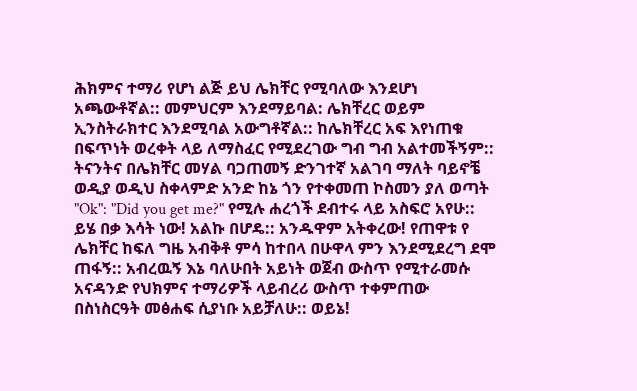ሕክምና ተማሪ የሆነ ልጅ ይህ ሌክቸር የሚባለው እንደሆነ አጫውቶኛል:: መምህርም እንደማይባል: ሌክቸረር ወይም ኢንስትራክተር እንደሚባል አውግቶኛል:: ከሌክቸረር አፍ እየነጠቁ በፍጥነት ወረቀት ላይ ለማስፈር የሚደረገው ግብ ግብ አልተመችኝም:: ትናንትና በሌክቸር መሃል ባጋጠመኝ ድንገተኛ አልገባ ማለት ባይኖቼ ወዲያ ወዲህ ስቀላምድ አንድ ከኔ ጎን የተቀመጠ ኮስመን ያለ ወጣት "Ok": "Did you get me?" የሚሉ ሐረጎች ደብተሩ ላይ አስፍሮ አየሁ:: ይሄ በቃ እሳት ነው! አልኩ በሆዴ:: አንዱዋም አትቀረው! የጠዋቱ የ ሌክቸር ከፍለ ግዜ አብቅቶ ምሳ ከተበላ በሁዋላ ምን እንደሚደረግ ደሞ ጠፋኝ:: አብረዉኝ እኔ ባለሁበት አይነት ወጀብ ውስጥ የሚተራመሱ አናዳንድ የህክምና ተማሪዎች ላይብረሪ ውስጥ ተቀምጠው በስነስርዓት መፅሐፍ ሲያነቡ አይቻለሁ:: ወይኔ!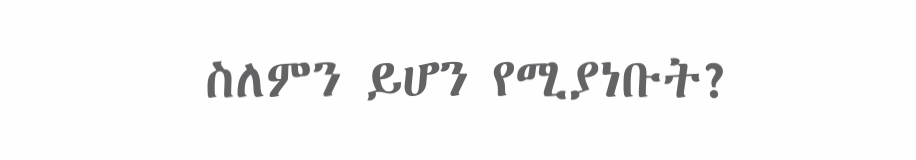ስለምን ይሆን የሚያነቡት?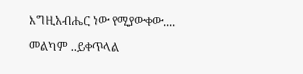እግዚአብሔር ነው የሚያውቀው....

መልካም ..ይቀጥላል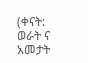(ቀናት: ወራት ና አመታት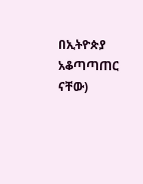በኢትዮጵያ አቆጣጣጠር ናቸው)